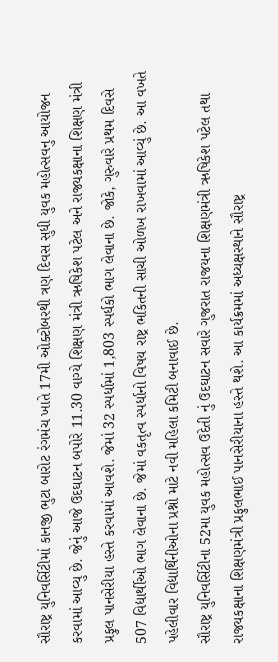સૌરાષ્ટ્ર યુનિવર્સિટીમાં કાનજી ભુટા બારોટ રંગમંચ ખાતે 17મી ઓક્ટોબરથી ત્રણ દિવસ સુધી યુવક મહોત્સવનુ આયોજન કરવામાં આવ્યુ છે. જેનું આજે ઉદઘાટન બપોરે 11.30 વાગ્યે શિક્ષણ મંત્રી ઋષિકેશ પટેલ અને રાજ્યકક્ષાના શિક્ષણ મંત્રી પ્રફુલ પાનસેરીયા હસ્તે કરવામાં આવશે. જેમાં 32 સ્પર્ધામાં 1,803 સ્પર્ધકો ભાગ લેવાના છે. જોકે, ગુરુવારે પ્રથમ દિવસે 507 વિદ્યાર્થીઓ ભાગ લેવાના છે. જેમાં વકતૃત્વ સ્પર્ધાનો વિષય રાષ્ટ્ર ભકિતની સાચી ઓળખ રાખવામાં આવ્યું છે. આ વખતે પહેલીવાર વિદ્યાર્થિનીઓના પ્રશ્નો માટે નવી મહિલા કમિટી બનાવાઈ છે.
સૌરાષ્ટ્ર યુનિવર્સિટીના 52મા યુવક મહોત્સવ ઉદેતી નું ઉદઘાટન સવારે ગુજરાત રાજયના શિક્ષણમંત્રી ઋષિકેશ પટેલ તથા રાજયકક્ષાના શિક્ષણમંત્રી પ્રફુલભાઈ પાનસેરીયાના હસ્તે થશે. આ કાર્યક્રમમાં અધ્યક્ષસ્થાને સૌરાષ્ટ્ર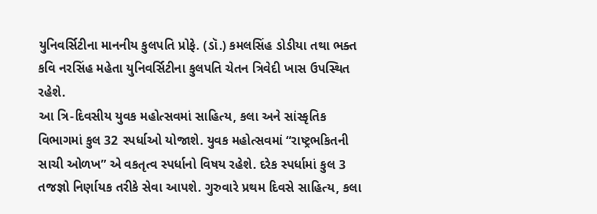યુનિવર્સિટીના માનનીય કુલપતિ પ્રોફે. (ડૉ.) કમલસિંહ ડોડીયા તથા ભક્ત કવિ નરસિંહ મહેતા યુનિવર્સિટીના કુલપતિ ચેતન ત્રિવેદી ખાસ ઉપસ્થિત રહેશે.
આ ત્રિ-દિવસીય યુવક મહોત્સવમાં સાહિત્ય, કલા અને સાંસ્કૃતિક વિભાગમાં કુલ 32 સ્પર્ધાઓ યોજાશે. યુવક મહોત્સવમાં “રાષ્ટ્રભકિતની સાચી ઓળખ” એ વકતૃત્વ સ્પર્ધાનો વિષય રહેશે. દરેક સ્પર્ધામાં કુલ 3 તજજ્ઞો નિર્ણાયક તરીકે સેવા આપશે. ગુરુવારે પ્રથમ દિવસે સાહિત્ય, કલા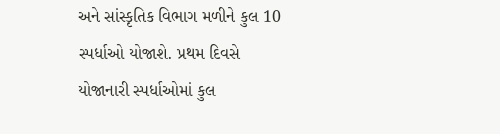અને સાંસ્કૃતિક વિભાગ મળીને કુલ 10 સ્પર્ધાઓ યોજાશે. પ્રથમ દિવસે યોજાનારી સ્પર્ધાઓમાં કુલ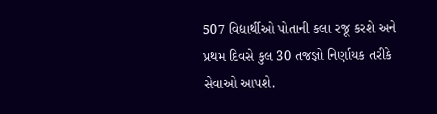507 વિદ્યાર્થીઓ પોતાની કલા રજૂ કરશે અને પ્રથમ દિવસે કુલ 30 તજજ્ઞો નિર્ણાયક તરીકે સેવાઓ આપશે.